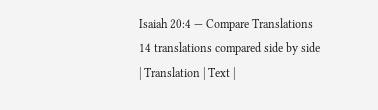Isaiah 20:4 — Compare Translations
14 translations compared side by side
| Translation | Text |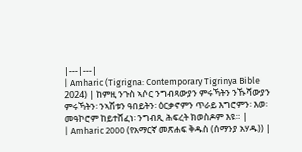|---|---|
| Amharic (Tigrigna: Contemporary Tigrinya Bible 2024) | ከምዚ ንጉስ ኣሶር ንግብጻውያን ምሩኻትን ንኹሻውያን ምሩኻትን፡ ንኣሽቱን ዓበይትን፡ ዕርቃኖምን ጥራይ እግሮምን፡ እወ፡ መዓኮሮም ከይተሸፈነ፡ ንግብጺ ሕፍረት ክወስዶም እዩ። |
| Amharic 2000 (የአማርኛ መጽሐፍ ቅዱስ (ሰማንያ አሃዱ)) |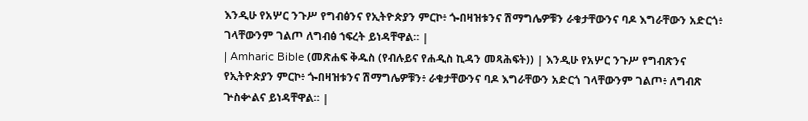እንዲሁ የአሦር ንጉሥ የግብፅንና የኢትዮጵያን ምርኮ፥ ጐበዛዝቱንና ሽማግሌዎቹን ራቁታቸውንና ባዶ እግራቸውን አድርጎ፥ ገላቸውንም ገልጦ ለግብፅ ኀፍረት ይነዳቸዋል። |
| Amharic Bible (መጽሐፍ ቅዱስ (የብሉይና የሐዲስ ኪዳን መጻሕፍት)) | እንዲሁ የአሦር ንጉሥ የግብጽንና የኢትዮጵያን ምርኮ፥ ጐበዛዝቱንና ሽማግሌዎቹን፥ ራቁታቸውንና ባዶ እግራቸውን አድርጎ ገላቸውንም ገልጦ፥ ለግብጽ ጕስቍልና ይነዳቸዋል። |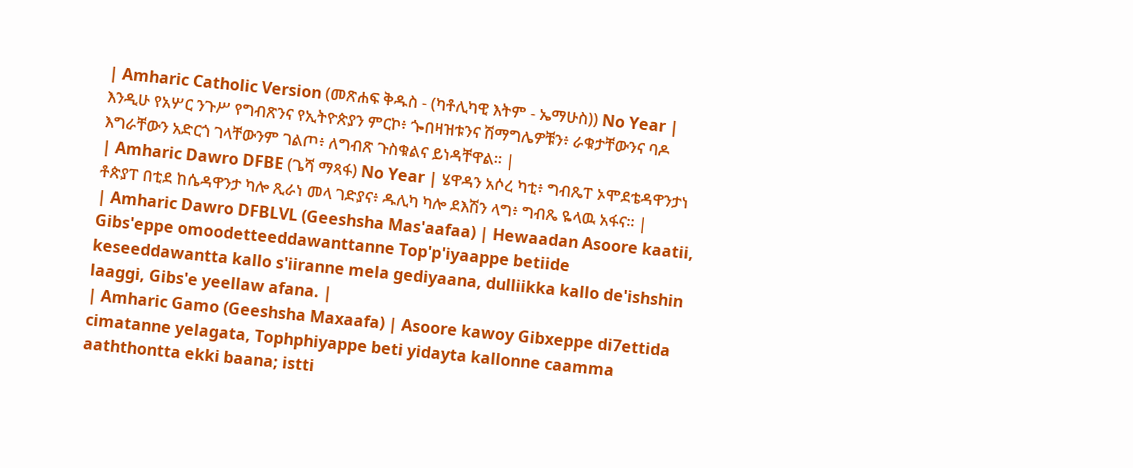| Amharic Catholic Version (መጽሐፍ ቅዱስ - (ካቶሊካዊ እትም - ኤማሁስ)) No Year | እንዲሁ የአሦር ንጉሥ የግብጽንና የኢትዮጵያን ምርኮ፥ ጐበዛዝቱንና ሽማግሌዎቹን፥ ራቁታቸውንና ባዶ እግራቸውን አድርጎ ገላቸውንም ገልጦ፥ ለግብጽ ጉስቁልና ይነዳቸዋል። |
| Amharic Dawro DFBE (ጌሻ ማጻፋ) No Year | ሄዋዳን አሶረ ካቲ፥ ግብጼፐ ኦሞደቴዳዋንታነ ቶጵያፐ በቲደ ከሴዳዋንታ ካሎ ጺራነ መላ ገድያና፥ ዱሊካ ካሎ ደእሽን ላግ፥ ግብጼ ዬላዉ አፋና። |
| Amharic Dawro DFBLVL (Geeshsha Mas'aafaa) | Hewaadan Asoore kaatii, Gibs'eppe omoodetteeddawanttanne Top'p'iyaappe betiide keseeddawantta kallo s'iiranne mela gediyaana, dulliikka kallo de'ishshin laaggi, Gibs'e yeellaw afana. |
| Amharic Gamo (Geeshsha Maxaafa) | Asoore kawoy Gibxeppe di7ettida cimatanne yelagata, Tophphiyappe beti yidayta kallonne caamma aaththontta ekki baana; istti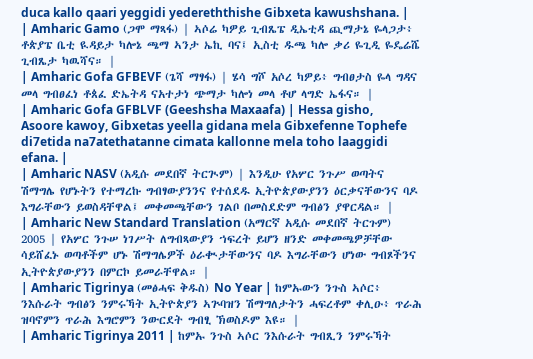duca kallo qaari yeggidi yedereththishe Gibxeta kawushshana. |
| Amharic Gamo (ጋሞ ማጻፋ) | ኣሶሬ ካዎይ ጊብጼፔ ዲኤቲዳ ጪማታኔ ዬላጋታ፥ ቶጵያፔ ቤቲ ዪዳይታ ካሎኔ ጫማ ኣንታ ኤኪ ባና፤ ኢስቲ ዱጫ ካሎ ቃሪ ዬጊዲ ዬዴሬሼ ጊብጼታ ካዉሻና። |
| Amharic Gofa GFBEVF (ጌሻ ማፃፋ) | ሄሳ ግሾ አሶረ ካዎይ፥ ግብፀታስ ዬላ ግዳና መላ ግብፀፈነ ቶጰፈ ድኤትዳ ናአተታነ ጭማታ ካሎነ መላ ቶሆ ላግድ ኤፋና። |
| Amharic Gofa GFBLVF (Geeshsha Maxaafa) | Hessa gisho, Asoore kawoy, Gibxetas yeella gidana mela Gibxefenne Tophefe di7etida na7atethatanne cimata kallonne mela toho laaggidi efana. |
| Amharic NASV (አዲሱ መደበኛ ትርጒም) | እንዲሁ የአሦር ንጉሥ ወጣትና ሽማግሌ የሆኑትን የተማረኩ ግብፃውያንንና የተሰደዱ ኢትዮጵያውያንን ዕርቃናቸውንና ባዶ እግራቸውን ይወስዳቸዋል፤ መቀመጫቸውን ገልቦ በመስደድም ግብፅን ያዋርዳል። |
| Amharic New Standard Translation (አማርኛ አዲሱ መደበኛ ትርጉም) 2005 | የአሦር ንጉሠ ነገሥት ለግብጻውያን ኀፍረት ይሆን ዘንድ መቀመጫዎቻቸው ሳይሸፈኑ ወጣቶችም ሆኑ ሽማግሌዎች ዕራቊታቸውንና ባዶ እግራቸውን ሆነው ግብጾችንና ኢትዮጵያውያንን በምርኮ ይመራቸዋል። |
| Amharic Tigrinya (መፅሓፍ ቅዱስ) No Year | ከምኡውን ንጉስ ኣሶር፥ ንእሱራት ግብፅን ንምሩኻት ኢትዮጵያን ኣጕባዝን ሽማግለታትን ሓፍረቶም ቀሊዑ፥ ጥራሕ ዝባኖምን ጥራሕ እግሮምን ንውርደት ግብፂ ኽወስዶም እዩ። |
| Amharic Tigrinya 2011 | ከምኡ ንጉስ ኣሶር ንእሱራት ግብጺን ንምሩኻት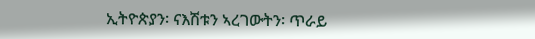ኢትዮጵያን፡ ናእሽቱን ኣረገውትን፡ ጥራይ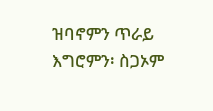ዝባኖምን ጥራይ እግሮምን፡ ስጋኦም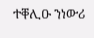ተቐሊዑ ንነውሪ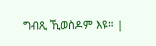ግብጺ ኺወስዶም እዩ። |